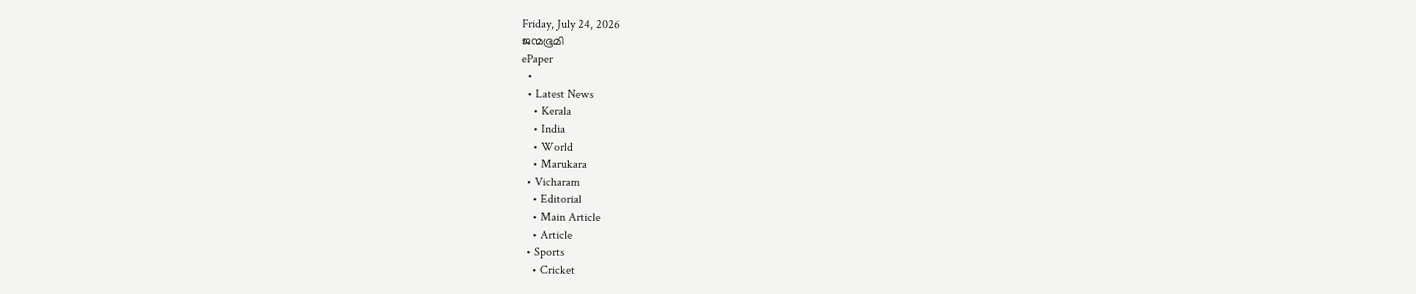Friday, July 24, 2026
ജന്മഭൂമി
ePaper
  •
  • Latest News
    • Kerala
    • India
    • World
    • Marukara
  • Vicharam
    • Editorial
    • Main Article
    • Article
  • Sports
    • Cricket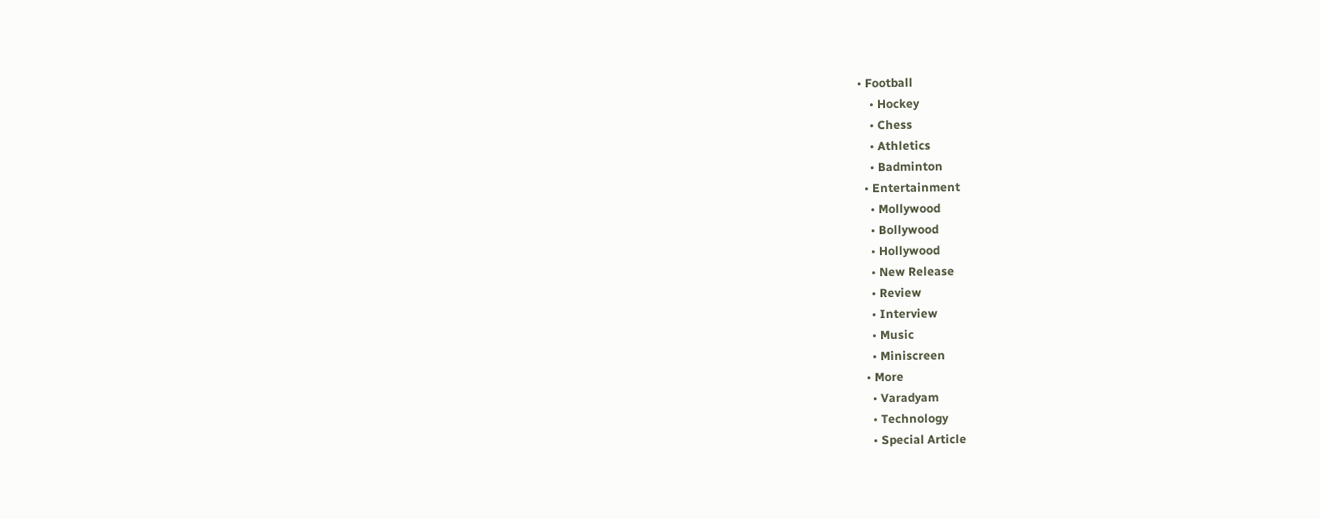• Football
    • Hockey
    • Chess
    • Athletics
    • Badminton
  • Entertainment
    • Mollywood
    • Bollywood
    • Hollywood
    • New Release
    • Review
    • Interview
    • Music
    • Miniscreen
  • More
    • Varadyam
    • Technology
    • Special Article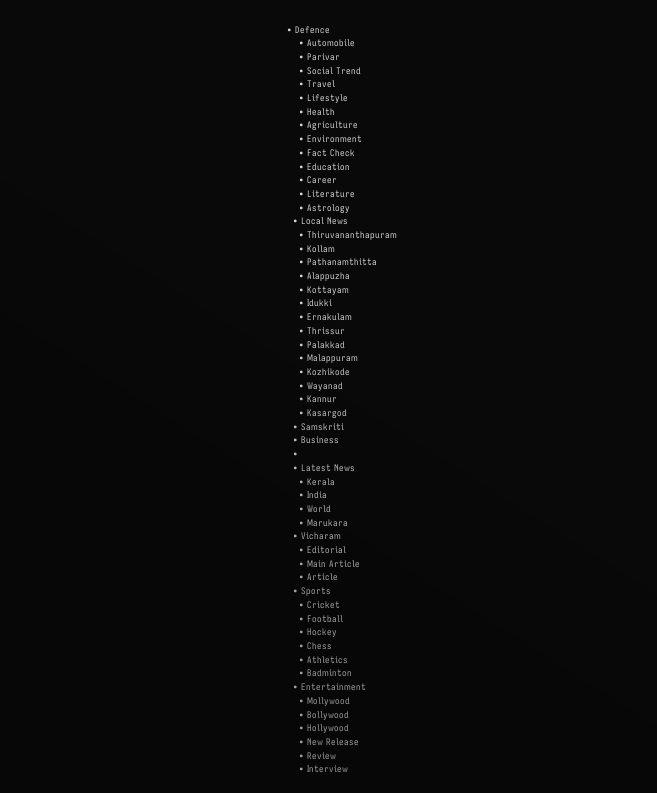• Defence
    • Automobile
    • Parivar
    • Social Trend
    • Travel
    • Lifestyle
    • Health
    • Agriculture
    • Environment
    • Fact Check
    • Education
    • Career
    • Literature
    • Astrology
  • Local News
    • Thiruvananthapuram
    • Kollam
    • Pathanamthitta
    • Alappuzha
    • Kottayam
    • Idukki
    • Ernakulam
    • Thrissur
    • Palakkad
    • Malappuram
    • Kozhikode
    • Wayanad
    • Kannur
    • Kasargod
  • Samskriti
  • Business
  •
  • Latest News
    • Kerala
    • India
    • World
    • Marukara
  • Vicharam
    • Editorial
    • Main Article
    • Article
  • Sports
    • Cricket
    • Football
    • Hockey
    • Chess
    • Athletics
    • Badminton
  • Entertainment
    • Mollywood
    • Bollywood
    • Hollywood
    • New Release
    • Review
    • Interview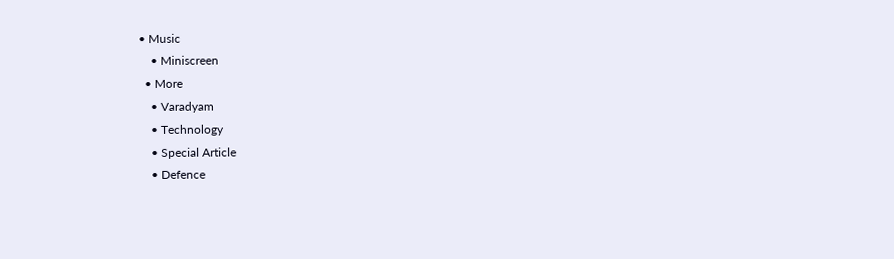• Music
    • Miniscreen
  • More
    • Varadyam
    • Technology
    • Special Article
    • Defence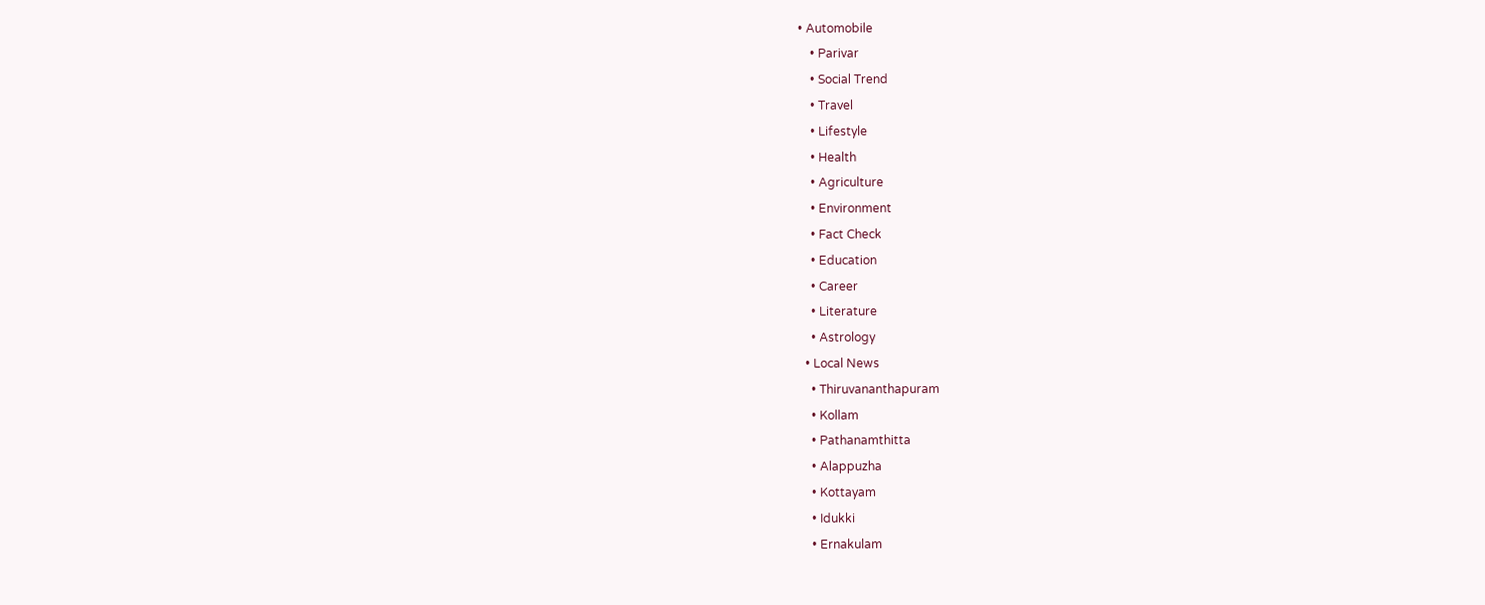• Automobile
    • Parivar
    • Social Trend
    • Travel
    • Lifestyle
    • Health
    • Agriculture
    • Environment
    • Fact Check
    • Education
    • Career
    • Literature
    • Astrology
  • Local News
    • Thiruvananthapuram
    • Kollam
    • Pathanamthitta
    • Alappuzha
    • Kottayam
    • Idukki
    • Ernakulam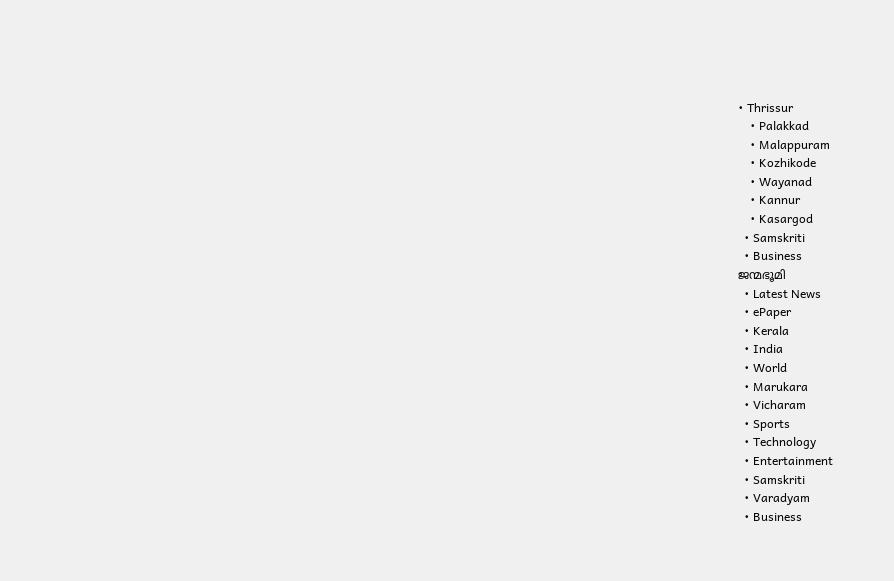• Thrissur
    • Palakkad
    • Malappuram
    • Kozhikode
    • Wayanad
    • Kannur
    • Kasargod
  • Samskriti
  • Business
ജന്മഭൂമി
  • Latest News
  • ePaper
  • Kerala
  • India
  • World
  • Marukara
  • Vicharam
  • Sports
  • Technology
  • Entertainment
  • Samskriti
  • Varadyam
  • Business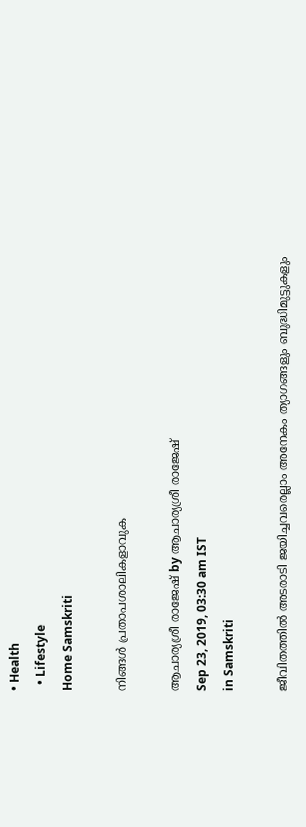• Health
  • Lifestyle
Home Samskriti

നിങ്ങള്‍ പ്രതാപശാലികളാവുക

ആചാര്യശ്രീ രാജേഷ് by ആചാര്യശ്രീ രാജേഷ്
Sep 23, 2019, 03:30 am IST
in Samskriti

ജീവിതത്തില്‍ അടരാടി ജയിച്ചവരെല്ലാം അനേകം ത്യാഗങ്ങളും ബുദ്ധിമുട്ടുകളും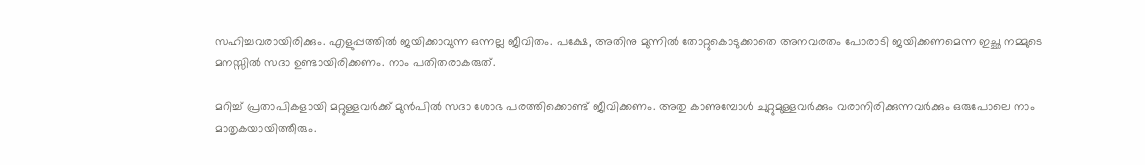സഹിച്ചവരായിരിക്കും. എളുപ്പത്തില്‍ ജയിക്കാവുന്ന ഒന്നല്ല ജീവിതം. പക്ഷേ, അതിനു മുന്നില്‍ തോറ്റുകൊടുക്കാതെ അനവരതം പോരാടി ജയിക്കണമെന്ന ഇച്ഛ നമ്മുടെ മനസ്സില്‍ സദാ ഉണ്ടായിരിക്കണം. നാം പതിതരാകരുത്.

മറിച്ച് പ്രതാപികളായി മറ്റുള്ളവര്‍ക്ക് മുന്‍പില്‍ സദാ ശോഭ പരത്തിക്കൊണ്ട് ജീവിക്കണം. അതു കാണുമ്പോള്‍ ചുറ്റുമുള്ളവര്‍ക്കും വരാനിരിക്കുന്നവര്‍ക്കും ഒരുപോലെ നാം മാതൃകയായിത്തീരും.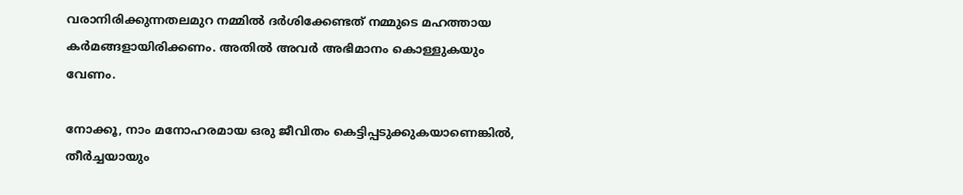വരാനിരിക്കുന്നതലമുറ നമ്മില്‍ ദര്‍ശിക്കേണ്ടത് നമ്മുടെ മഹത്തായ കര്‍മങ്ങളായിരിക്കണം. അതില്‍ അവര്‍ അഭിമാനം കൊള്ളുകയും വേണം.

നോക്കൂ, നാം മനോഹരമായ ഒരു ജീവിതം കെട്ടിപ്പടുക്കുകയാണെങ്കില്‍, തീര്‍ച്ചയായും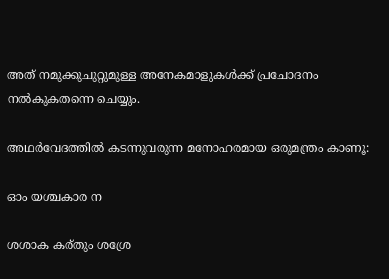അത് നമുക്കുചുറ്റുമുള്ള അനേകമാളുകള്‍ക്ക് പ്രചോദനം നല്‍കുകതന്നെ ചെയ്യും.

അഥര്‍വേദത്തില്‍ കടന്നുവരുന്ന മനോഹരമായ ഒരുമന്ത്രം കാണൂ:

ഓം യശ്ചകാര ന

ശശാക കര്തും ശശ്രേ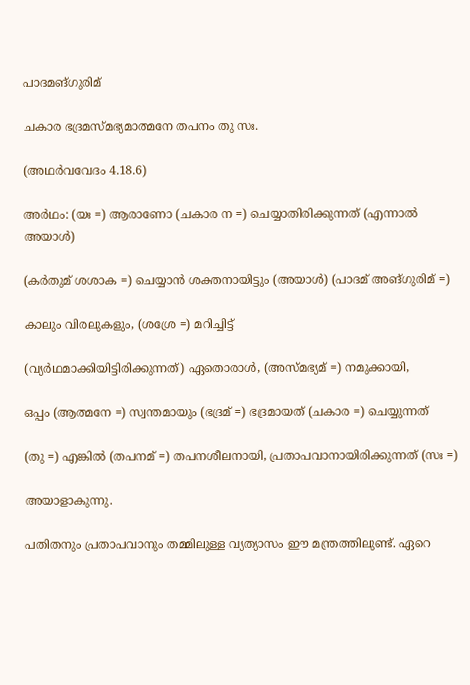പാദമങ്ഗുരിമ്

ചകാര ഭദ്രമസ്മഭ്യമാത്മനേ തപനം തു സഃ.

(അഥര്‍വവേദം 4.18.6)

അര്‍ഥം: (യഃ =) ആരാണോ (ചകാര ന =) ചെയ്യാതിരിക്കുന്നത് (എന്നാല്‍ അയാള്‍)

(കര്‍തുമ് ശശാക =) ചെയ്യാന്‍ ശക്തനായിട്ടും (അയാള്‍) (പാദമ് അങ്ഗുരിമ് =)

കാലും വിരലുകളും, (ശശ്രേ =) മറിച്ചിട്ട്

(വ്യര്‍ഥമാക്കിയിട്ടിരിക്കുന്നത്) ഏതൊരാള്‍, (അസ്മഭ്യമ് =) നമുക്കായി,

ഒപ്പം (ആത്മനേ =) സ്വന്തമായും (ഭദ്രമ് =) ഭദ്രമായത് (ചകാര =) ചെയ്യുന്നത്

(തു =) എങ്കില്‍ (തപനമ് =) തപനശീലനായി, പ്രതാപവാനായിരിക്കുന്നത് (സഃ =)

അയാളാകുന്നു.

പതിതനും പ്രതാപവാനും തമ്മിലുള്ള വ്യത്യാസം ഈ മന്ത്രത്തിലുണ്ട്. ഏറെ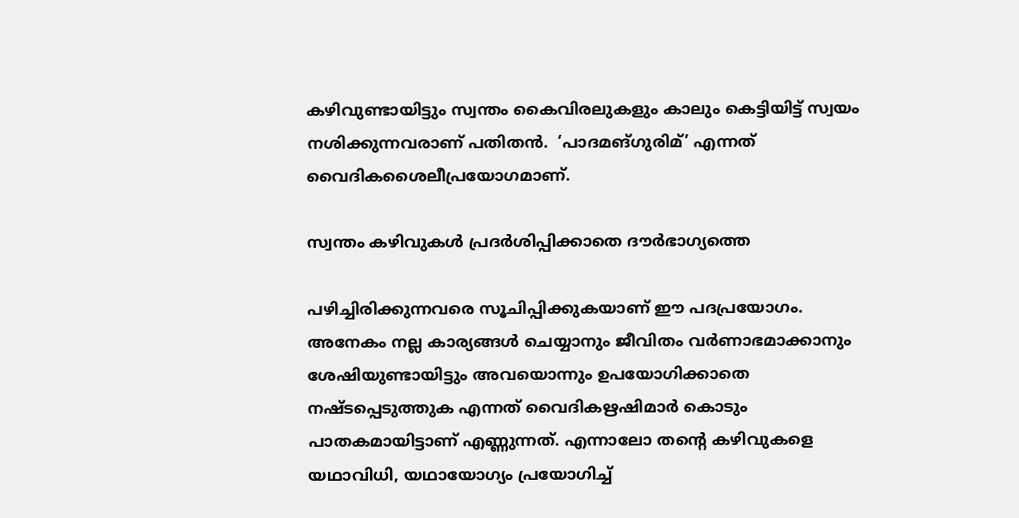കഴിവുണ്ടായിട്ടും സ്വന്തം കൈവിരലുകളും കാലും കെട്ടിയിട്ട് സ്വയം നശിക്കുന്നവരാണ് പതിതന്‍.  ‘പാദമങ്ഗുരിമ്’ എന്നത് വൈദികശൈലീപ്രയോഗമാണ്.

സ്വന്തം കഴിവുകള്‍ പ്രദര്‍ശിപ്പിക്കാതെ ദൗര്‍ഭാഗ്യത്തെ

പഴിച്ചിരിക്കുന്നവരെ സൂചിപ്പിക്കുകയാണ് ഈ പദപ്രയോഗം. അനേകം നല്ല കാര്യങ്ങള്‍ ചെയ്യാനും ജീവിതം വര്‍ണാഭമാക്കാനും ശേഷിയുണ്ടായിട്ടും അവയൊന്നും ഉപയോഗിക്കാതെ നഷ്ടപ്പെടുത്തുക എന്നത് വൈദികഋഷിമാര്‍ കൊടും പാതകമായിട്ടാണ് എണ്ണുന്നത്. എന്നാലോ തന്റെ കഴിവുകളെ യഥാവിധി, യഥായോഗ്യം പ്രയോഗിച്ച്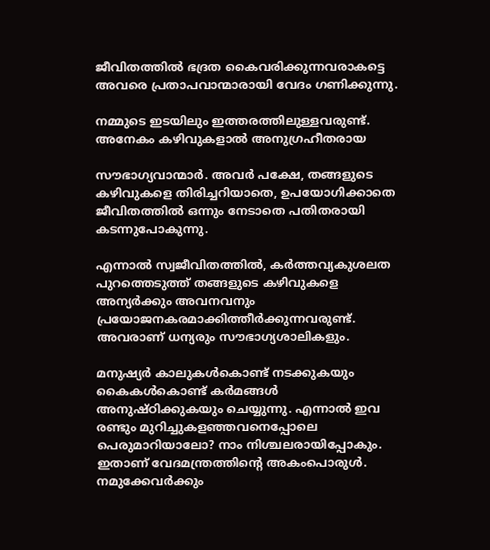ജീവിതത്തില്‍ ഭദ്രത കൈവരിക്കുന്നവരാകട്ടെ അവരെ പ്രതാപവാന്മാരായി വേദം ഗണിക്കുന്നു.

നമ്മുടെ ഇടയിലും ഇത്തരത്തിലുള്ളവരുണ്ട്. അനേകം കഴിവുകളാല്‍ അനുഗ്രഹീതരായ

സൗഭാഗ്യവാന്മാര്‍. അവര്‍ പക്ഷേ, തങ്ങളുടെ കഴിവുകളെ തിരിച്ചറിയാതെ, ഉപയോഗിക്കാതെ ജീവിതത്തില്‍ ഒന്നും നേടാതെ പതിതരായി കടന്നുപോകുന്നു.

എന്നാല്‍ സ്വജീവിതത്തില്‍, കര്‍ത്തവ്യകുശലത പുറത്തെടുത്ത് തങ്ങളുടെ കഴിവുകളെ അന്യര്‍ക്കും അവനവനും പ്രയോജനകരമാക്കിത്തീര്‍ക്കുന്നവരുണ്ട്. അവരാണ് ധന്യരും സൗഭാഗ്യശാലികളും.

മനുഷ്യര്‍ കാലുകള്‍കൊണ്ട് നടക്കുകയും കൈകള്‍കൊണ്ട് കര്‍മങ്ങള്‍ അനുഷ്ഠിക്കുകയും ചെയ്യുന്നു. എന്നാല്‍ ഇവ രണ്ടും മുറിച്ചുകളഞ്ഞവനെപ്പോലെ പെരുമാറിയാലോ? നാം നിശ്ചലരായിപ്പോകും. ഇതാണ് വേദമന്ത്രത്തിന്റെ അകംപൊരുള്‍. നമുക്കേവര്‍ക്കും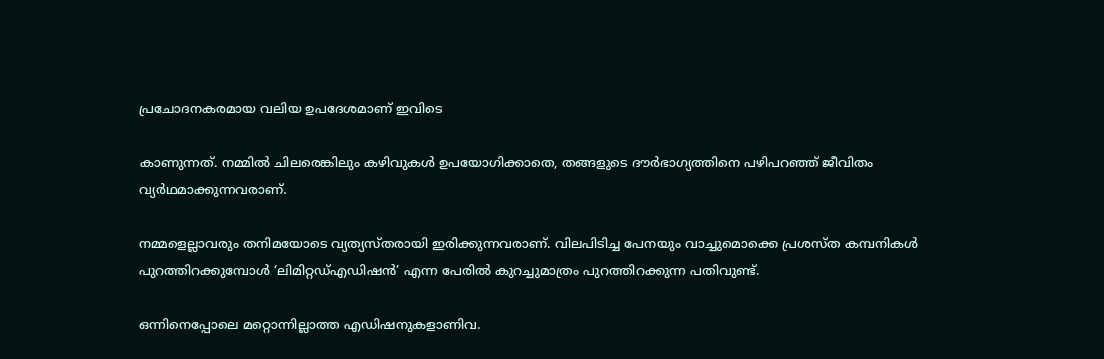പ്രചോദനകരമായ വലിയ ഉപദേശമാണ് ഇവിടെ

കാണുന്നത്. നമ്മില്‍ ചിലരെങ്കിലും കഴിവുകള്‍ ഉപയോഗിക്കാതെ, തങ്ങളുടെ ദൗര്‍ഭാഗ്യത്തിനെ പഴിപറഞ്ഞ് ജീവിതം വ്യര്‍ഥമാക്കുന്നവരാണ്.

നമ്മളെല്ലാവരും തനിമയോടെ വ്യത്യസ്തരായി ഇരിക്കുന്നവരാണ്. വിലപിടിച്ച പേനയും വാച്ചുമൊക്കെ പ്രശസ്ത കമ്പനികള്‍ പുറത്തിറക്കുമ്പോള്‍ ‘ലിമിറ്റഡ്എഡിഷന്‍’ എന്ന പേരില്‍ കുറച്ചുമാത്രം പുറത്തിറക്കുന്ന പതിവുണ്ട്.

ഒന്നിനെപ്പോലെ മറ്റൊന്നില്ലാത്ത എഡിഷനുകളാണിവ.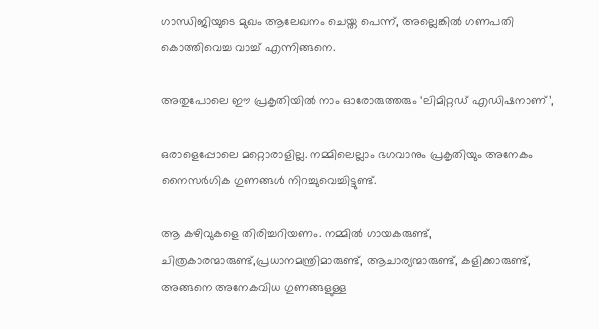ഗാന്ധിജിയുടെ മുഖം ആലേഖനം ചെയ്ത പെന്ന്, അല്ലെങ്കില്‍ ഗണപതി കൊത്തിവെച്ച വാച്ച് എന്നിങ്ങനെ.

അതുപോലെ ഈ പ്രകൃതിയില്‍ നാം ഓരോരുത്തരും ‘ലിമിറ്റഡ് എഡിഷനാണ്’,

ഒരാളെപ്പോലെ മറ്റൊരാളില്ല. നമ്മിലെല്ലാം ഭഗവാനും പ്രകൃതിയും അനേകം നൈസര്‍ഗിക ഗുണങ്ങള്‍ നിറച്ചുവെച്ചിട്ടുണ്ട്.

ആ കഴിവുകളെ തിരിച്ചറിയണം. നമ്മില്‍ ഗായകരുണ്ട്, ചിത്രകാരന്മാരുണ്ട്,പ്രധാനമന്ത്രിമാരുണ്ട്, ആചാര്യന്മാരുണ്ട്, കളിക്കാരുണ്ട്, അങ്ങനെ അനേകവിധ ഗുണങ്ങളുള്ള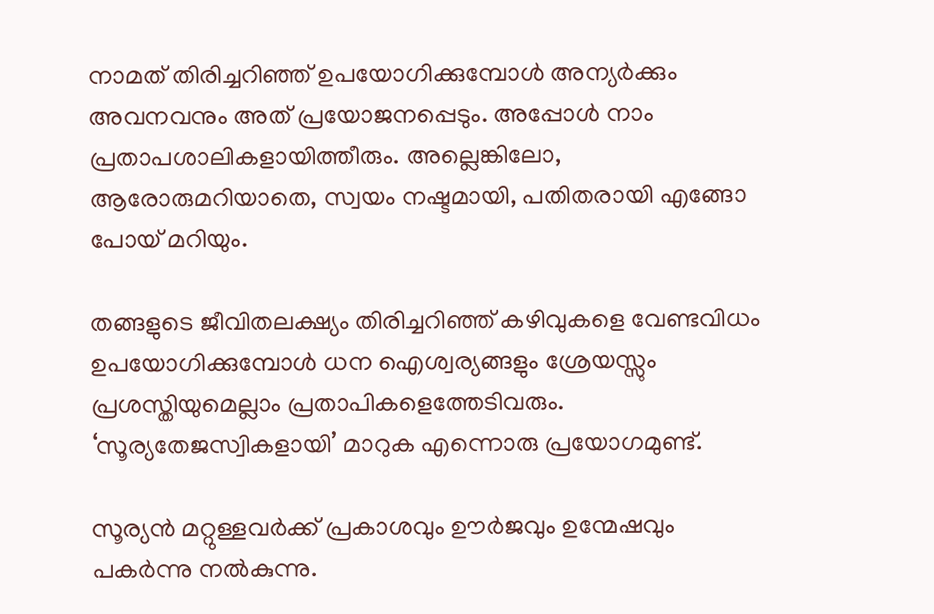നാമത് തിരിച്ചറിഞ്ഞ് ഉപയോഗിക്കുമ്പോള്‍ അന്യര്‍ക്കും അവനവനും അത് പ്രയോജനപ്പെടും. അപ്പോള്‍ നാം പ്രതാപശാലികളായിത്തീരും. അല്ലെങ്കിലോ, ആരോരുമറിയാതെ, സ്വയം നഷ്ടമായി, പതിതരായി എങ്ങോ പോയ് മറിയും.

തങ്ങളുടെ ജീവിതലക്ഷ്യം തിരിച്ചറിഞ്ഞ് കഴിവുകളെ വേണ്ടവിധം ഉപയോഗിക്കുമ്പോള്‍ ധന ഐശ്വര്യങ്ങളും ശ്രേയസ്സും പ്രശസ്തിയുമെല്ലാം പ്രതാപികളെത്തേടിവരും. ‘സൂര്യതേജസ്വികളായി’ മാറുക എന്നൊരു പ്രയോഗമുണ്ട്.

സൂര്യന്‍ മറ്റുള്ളവര്‍ക്ക് പ്രകാശവും ഊര്‍ജവും ഉന്മേഷവും പകര്‍ന്നു നല്‍കുന്നു.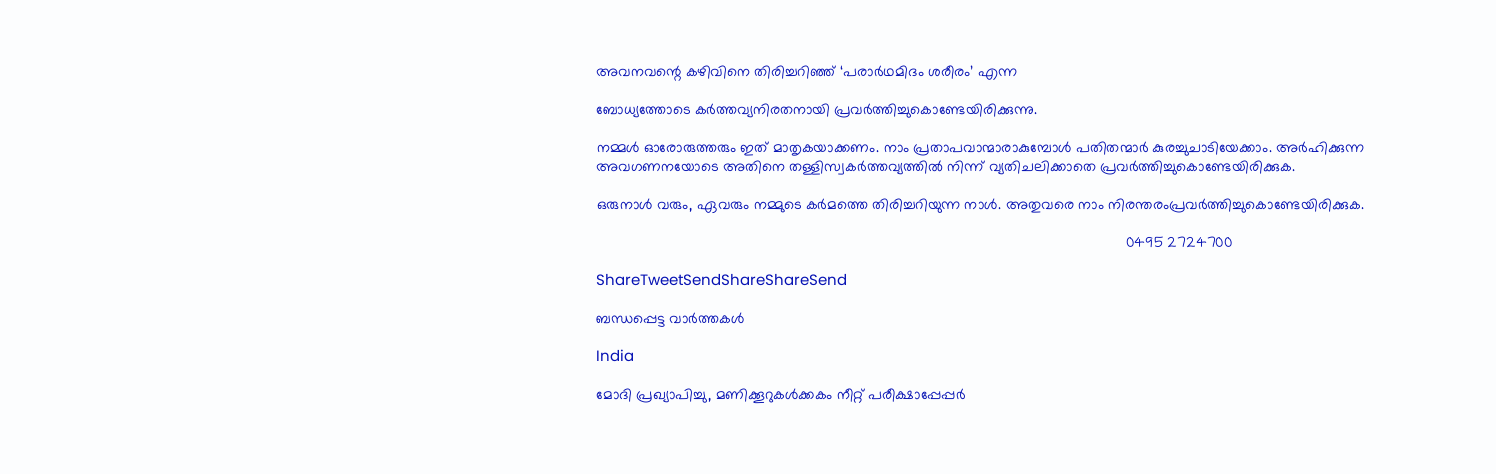അവനവന്റെ കഴിവിനെ തിരിച്ചറിഞ്ഞ് ‘പരാര്‍ഥമിദം ശരീരം’ എന്ന

ബോധ്യത്തോടെ കര്‍ത്തവ്യനിരതനായി പ്രവര്‍ത്തിച്ചുകൊണ്ടേയിരിക്കുന്നു.

നമ്മള്‍ ഓരോരുത്തരും ഇത് മാതൃകയാക്കണം. നാം പ്രതാപവാന്മാരാകുമ്പോള്‍ പതിതന്മാര്‍ കുരച്ചുചാടിയേക്കാം. അര്‍ഹിക്കുന്ന അവഗണനയോടെ അതിനെ തള്ളിസ്വകര്‍ത്തവ്യത്തില്‍ നിന്ന് വ്യതിചലിക്കാതെ പ്രവര്‍ത്തിച്ചുകൊണ്ടേയിരിക്കുക.

ഒരുനാള്‍ വരും, ഏവരും നമ്മുടെ കര്‍മത്തെ തിരിച്ചറിയുന്ന നാള്‍. അതുവരെ നാം നിരന്തരംപ്രവര്‍ത്തിച്ചുകൊണ്ടേയിരിക്കുക.

                                                                                                                                 0495 2724700

ShareTweetSendShareShareSend

ബന്ധപ്പെട്ട വാര്‍ത്തകള്‍

India

മോദി പ്രഖ്യാപിച്ചു, മണിക്കൂറുകള്‍ക്കകം നീറ്റ് പരീക്ഷാപ്പേപ്പര്‍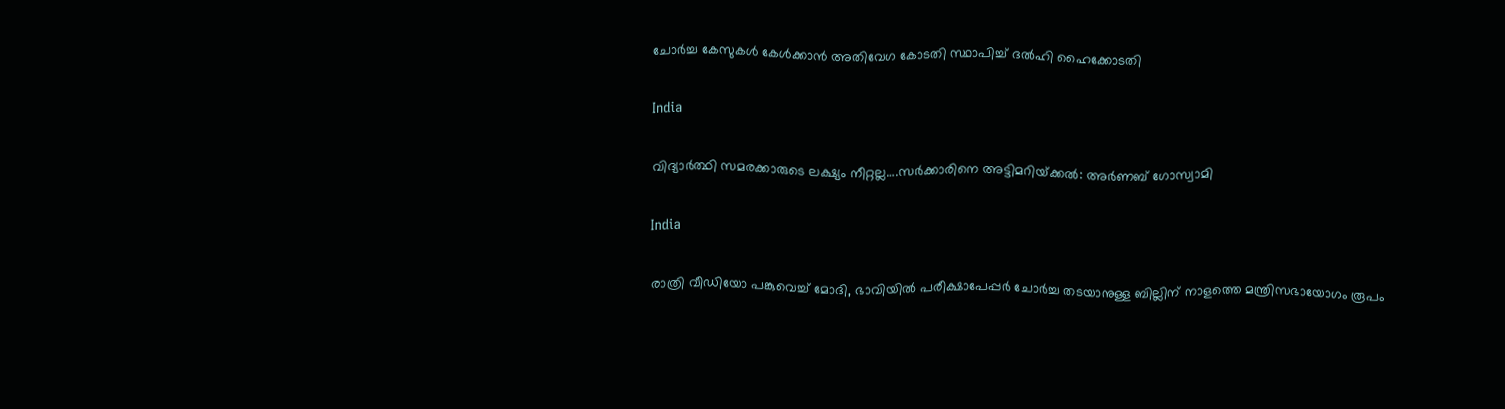ചോര്‍ച്ച കേസുകള്‍ കേള്‍ക്കാന്‍ അതിവേഗ കോടതി സ്ഥാപിച്ച് ദല്‍ഹി ഹൈക്കോടതി

India

വിദ്യാര്‍ത്ഥി സമരക്കാരുടെ ലക്ഷ്യം നീറ്റല്ല….സര്‍ക്കാരിനെ അട്ടിമറിയ്‌ക്കല്‍: അര്‍ണബ് ഗോസ്വാമി

India

രാത്രി വീഡിയോ പങ്കുവെച്ച് മോദി, ഭാവിയില്‍ പരീക്ഷാപേപ്പര്‍ ചോര്‍ച്ച തടയാനുള്ള ബില്ലിന് നാളത്തെ മന്ത്രിസഭായോഗം രൂപം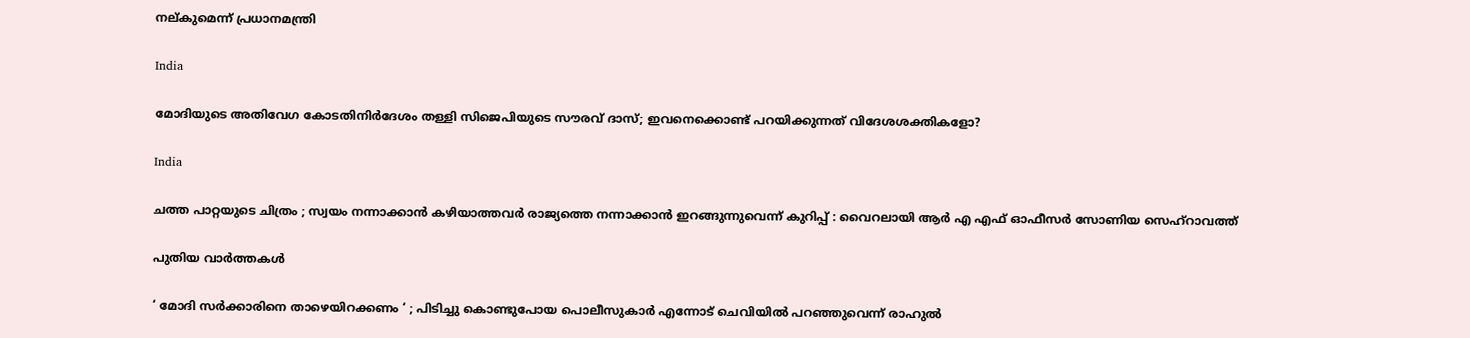നല‍്കുമെന്ന് പ്രധാനമന്ത്രി

India

മോദിയുടെ അതിവേഗ കോടതിനിര്‍ദേശം തള്ളി സിജെപിയുടെ സൗരവ് ദാസ്; ഇവനെക്കൊണ്ട് പറയിക്കുന്നത് വിദേശശക്തികളോ?

India

ചത്ത പാറ്റയുടെ ചിത്രം ; സ്വയം നന്നാക്കാൻ കഴിയാത്തവർ രാജ്യത്തെ നന്നാക്കാൻ ഇറങ്ങുന്നുവെന്ന് കുറിപ്പ് : വൈറലായി ആർ എ എഫ് ഓഫീസർ സോണിയ സെഹ്‌റാവത്ത്

പുതിയ വാര്‍ത്തകള്‍

‘ മോദി സർക്കാരിനെ താഴെയിറക്കണം ‘ ; പിടിച്ചു കൊണ്ടുപോയ പൊലീസുകാർ എന്നോട് ചെവിയിൽ പറഞ്ഞുവെന്ന് രാഹുൽ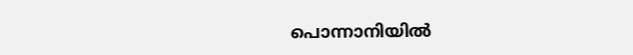പൊന്നാനിയില്‍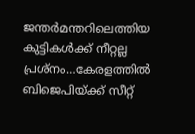ജന്തര്‍മന്തറിലെത്തിയ കുട്ടികള്‍ക്ക് നീറ്റല്ല പ്രശ്നം…കേരളത്തില്‍ ബിജെപിയ്‌ക്ക് സീറ്റ്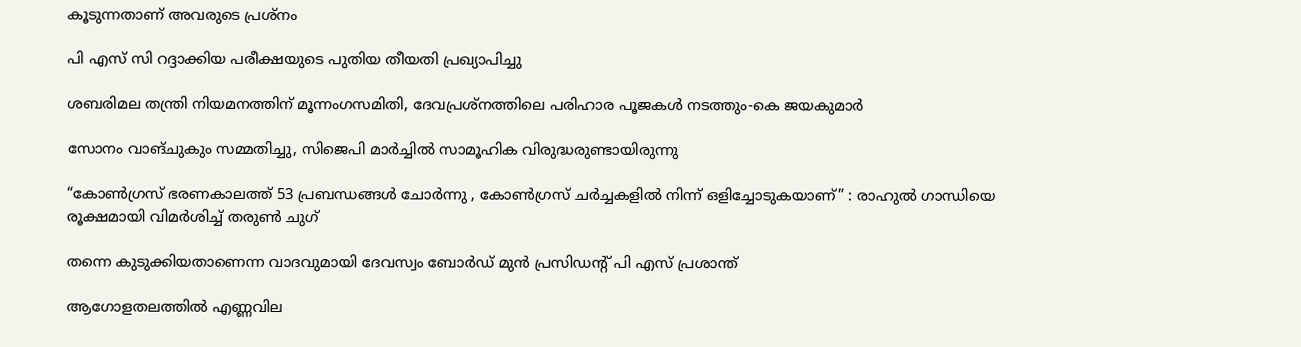കൂടുന്നതാണ് അവരുടെ പ്രശ്നം

പി എസ് സി റദ്ദാക്കിയ പരീക്ഷയുടെ പുതിയ തീയതി പ്രഖ്യാപിച്ചു

ശബരിമല തന്ത്രി നിയമനത്തിന് മൂന്നംഗസമിതി, ദേവപ്രശ്നത്തിലെ പരിഹാര പൂജകള്‍ നടത്തും-കെ ജയകുമാര്‍

സോനം വാങ്ചുകും സമ്മതിച്ചു, സിജെപി മാര്‍ച്ചില്‍ സാമൂഹിക വിരുദ്ധരുണ്ടായിരുന്നു

“കോൺഗ്രസ് ഭരണകാലത്ത് 53 പ്രബന്ധങ്ങൾ ചോർന്നു , കോൺഗ്രസ് ചർച്ചകളിൽ നിന്ന് ഒളിച്ചോടുകയാണ്” : രാഹുൽ ഗാന്ധിയെ രൂക്ഷമായി വിമർശിച്ച് തരുൺ ചുഗ്

തന്നെ കുടുക്കിയതാണെന്ന വാദവുമായി ദേവസ്വം ബോര്‍ഡ് മുന്‍ പ്രസിഡന്റ് പി എസ് പ്രശാന്ത്

ആഗോളതലത്തില്‍ എണ്ണവില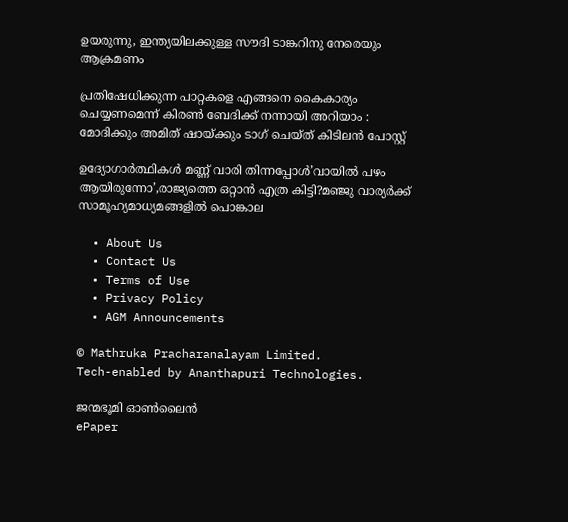ഉയരുന്നു, ഇന്ത്യയിലക്കുള്ള സൗദി ടാങ്കറിനു നേരെയും ആക്രമണം

പ്രതിഷേധിക്കുന്ന പാറ്റകളെ എങ്ങനെ കൈകാര്യം ചെയ്യണമെന്ന് കിരൺ ബേദിക്ക് നന്നായി അറിയാം : മോദിക്കും അമിത് ഷായ്‌ക്കും ടാഗ് ചെയ്ത് കിടിലൻ പോസ്റ്റ്

ഉദ്യോഗാര്‍ത്ഥികള്‍ മണ്ണ് വാരി തിന്നപ്പോള്‍’വായില്‍ പഴം ആയിരുന്നോ’,രാജ്യത്തെ ഒറ്റാന്‍ എത്ര കിട്ടി?മഞ്ജു വാര്യര്‍ക്ക് സാമൂഹ്യമാധ്യമങ്ങളില്‍ പൊങ്കാല

  • About Us
  • Contact Us
  • Terms of Use
  • Privacy Policy
  • AGM Announcements

© Mathruka Pracharanalayam Limited.
Tech-enabled by Ananthapuri Technologies.

ജന്മഭൂമി ഓണ്‍ലൈന്‍
ePaper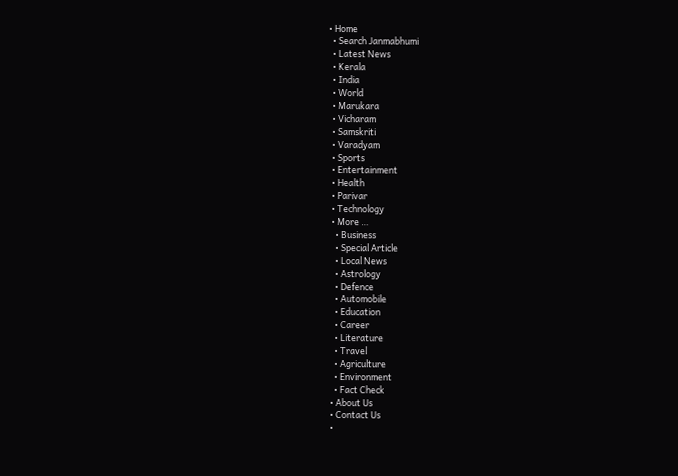• Home
  • Search Janmabhumi
  • Latest News
  • Kerala
  • India
  • World
  • Marukara
  • Vicharam
  • Samskriti
  • Varadyam
  • Sports
  • Entertainment
  • Health
  • Parivar
  • Technology
  • More …
    • Business
    • Special Article
    • Local News
    • Astrology
    • Defence
    • Automobile
    • Education
    • Career
    • Literature
    • Travel
    • Agriculture
    • Environment
    • Fact Check
  • About Us
  • Contact Us
  •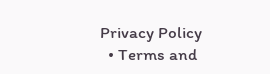Privacy Policy
  • Terms and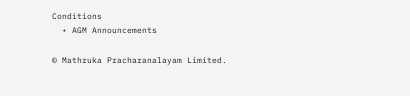Conditions
  • AGM Announcements

© Mathruka Pracharanalayam Limited.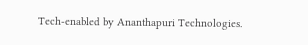Tech-enabled by Ananthapuri Technologies.